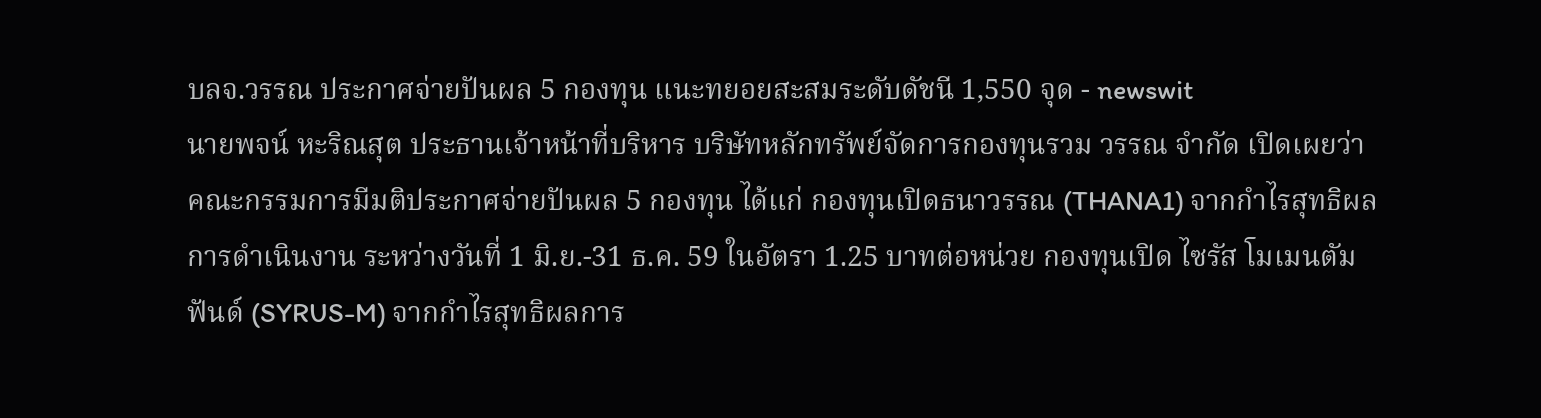บลจ.วรรณ ประกาศจ่ายปันผล 5 กองทุน แนะทยอยสะสมระดับดัชนี 1,550 จุด - newswit
นายพจน์ หะริณสุต ประธานเจ้าหน้าที่บริหาร บริษัทหลักทรัพย์จัดการกองทุนรวม วรรณ จำกัด เปิดเผยว่า คณะกรรมการมีมติประกาศจ่ายปันผล 5 กองทุน ได้แก่ กองทุนเปิดธนาวรรณ (THANA1) จากกำไรสุทธิผลการดำเนินงาน ระหว่างวันที่ 1 มิ.ย.-31 ธ.ค. 59 ในอัตรา 1.25 บาทต่อหน่วย กองทุนเปิด ไซรัส โมเมนตัม ฟันด์ (SYRUS-M) จากกำไรสุทธิผลการ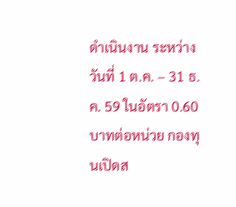ดำเนินงาน ระหว่างวันที่ 1 ต.ค. – 31 ธ.ค. 59 ในอัตรา 0.60 บาทต่อหน่วย กองทุนเปิดส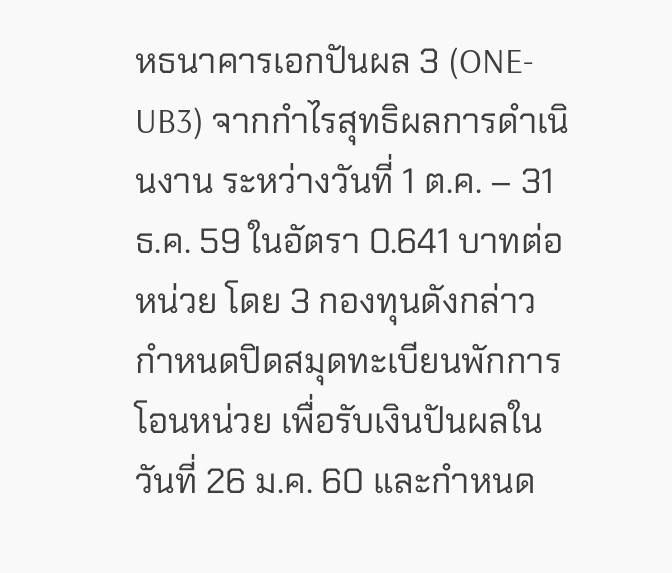หธนาคารเอกปันผล 3 (ONE-UB3) จากกำไรสุทธิผลการดำเนินงาน ระหว่างวันที่ 1 ต.ค. – 31 ธ.ค. 59 ในอัตรา 0.641 บาทต่อหน่วย โดย 3 กองทุนดังกล่าว กำหนดปิดสมุดทะเบียนพักการโอนหน่วย เพื่อรับเงินปันผลในวันที่ 26 ม.ค. 60 และกำหนด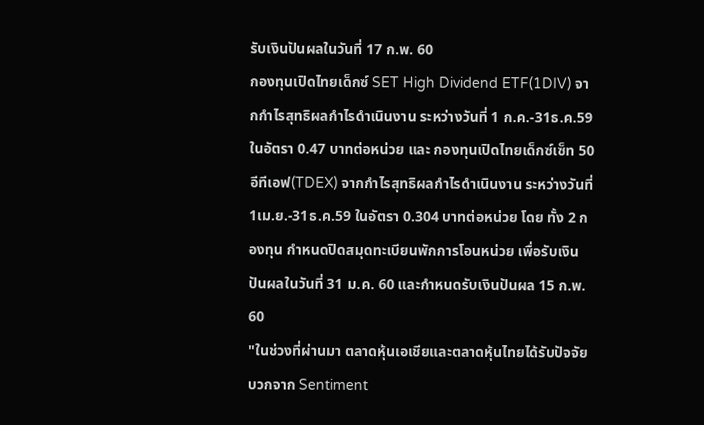รับเงินปันผลในวันที่ 17 ก.พ. 60
กองทุนเปิดไทยเด็กซ์ SET High Dividend ETF(1DIV) จากกำไรสุทธิผลกำไรดำเนินงาน ระหว่างวันที่ 1 ก.ค.-31ธ.ค.59 ในอัตรา 0.47 บาทต่อหน่วย และ กองทุนเปิดไทยเด็กซ์เซ็ท 50 อีทีเอฟ(TDEX) จากกำไรสุทธิผลกำไรดำเนินงาน ระหว่างวันที่ 1เม.ย.-31ธ.ค.59 ในอัตรา 0.304 บาทต่อหน่วย โดย ทั้ง 2 กองทุน กำหนดปิดสมุดทะเบียนพักการโอนหน่วย เพื่อรับเงินปันผลในวันที่ 31 ม.ค. 60 และกำหนดรับเงินปันผล 15 ก.พ. 60
"ในช่วงที่ผ่านมา ตลาดหุ้นเอเชียและตลาดหุ้นไทยได้รับปัจจัยบวกจาก Sentiment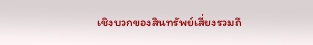เชิงบวกของสินทรัพย์เสี่ยงรวมถึ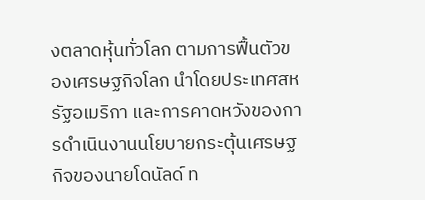งตลาดหุ้นทั่วโลก ตามการฟื้นตัวของเศรษฐกิจโลก นำโดยประเทศสหรัฐอเมริกา และการคาดหวังของการดำเนินงานนโยบายกระตุ้นเศรษฐกิจของนายโดนัลด์ ท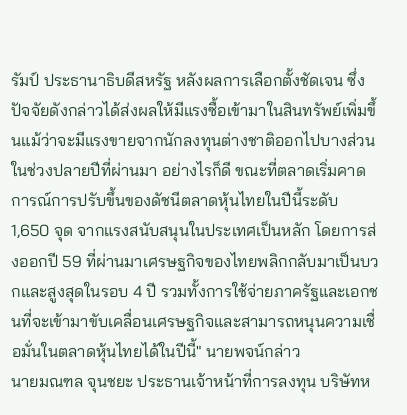รัมป์ ประธานาธิบดีสหรัฐ หลังผลการเลือกตั้งชัดเจน ซึ่งปัจจัยดังกล่าวได้ส่งผลให้มีแรงซื้อเข้ามาในสินทรัพย์เพิ่มขึ้นแม้ว่าจะมีแรงขายจากนักลงทุนต่างชาติออกไปบางส่วนในช่วงปลายปีที่ผ่านมา อย่างไรก็ดี ขณะที่ตลาดเริ่มคาดการณ์การปรับขึ้นของดัชนีตลาดหุ้นไทยในปีนี้ระดับ 1,650 จุด จากแรงสนับสนุนในประเทศเป็นหลัก โดยการส่งออกปี 59 ที่ผ่านมาเศรษฐกิจของไทยพลิกกลับมาเป็นบวกและสูงสุดในรอบ 4 ปี รวมทั้งการใช้จ่ายภาครัฐและเอกชนที่จะเข้ามาขับเคลื่อนเศรษฐกิจและสามารถหนุนความเชื่อมั่นในตลาดหุ้นไทยได้ในปีนี้" นายพจน์กล่าว
นายมณฑล จุนชยะ ประธานเจ้าหน้าที่การลงทุน บริษัทห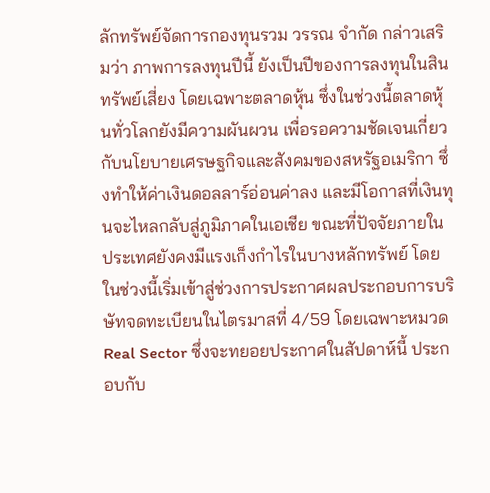ลักทรัพย์จัดการกองทุนรวม วรรณ จำกัด กล่าวเสริมว่า ภาพการลงทุนปีนี้ ยังเป็นปีของการลงทุนในสินทรัพย์เสี่ยง โดยเฉพาะตลาดหุ้น ซึ่งในช่วงนี้ตลาดหุ้นทั่วโลกยังมีความผันผวน เพื่อรอความชัดเจนเกี่ยวกับนโยบายเศรษฐกิจและสังคมของสหรัฐอเมริกา ซึ่งทำให้ค่าเงินดอลลาร์อ่อนค่าลง และมีโอกาสที่เงินทุนจะไหลกลับสู่ภูมิภาคในเอเชีย ขณะที่ปัจจัยภายในประเทศยังคงมีแรงเก็งกำไรในบางหลักทรัพย์ โดยในช่วงนี้เริ่มเข้าสู่ช่วงการประกาศผลประกอบการบริษัทจดทะเบียนในไตรมาสที่ 4/59 โดยเฉพาะหมวด Real Sector ซึ่งจะทยอยประกาศในสัปดาห์นี้ ประกอบกับ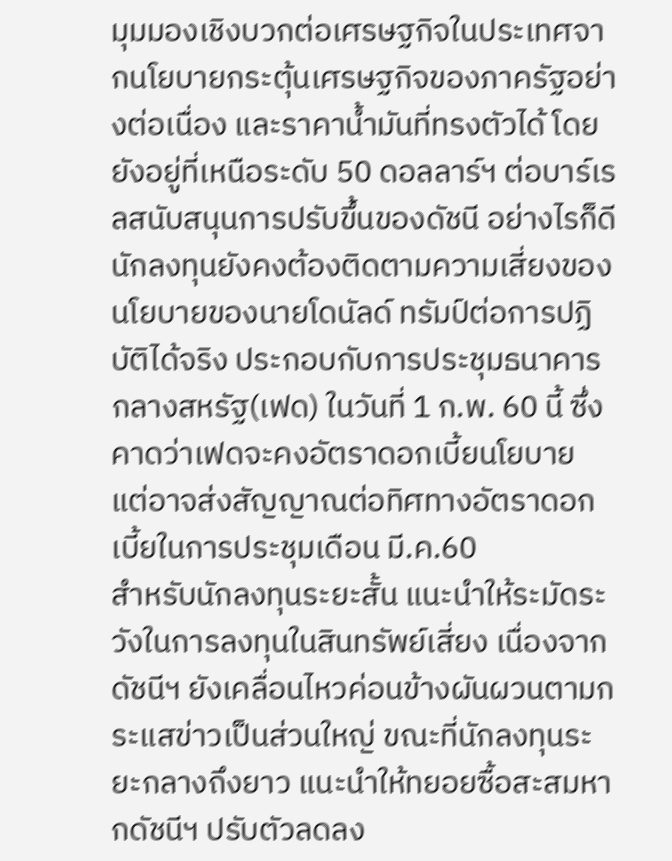มุมมองเชิงบวกต่อเศรษฐกิจในประเทศจากนโยบายกระตุ้นเศรษฐกิจของภาครัฐอย่างต่อเนื่อง และราคาน้ำมันที่ทรงตัวได้ โดยยังอยู่ที่เหนือระดับ 50 ดอลลาร์ฯ ต่อบาร์เรลสนับสนุนการปรับขึ้นของดัชนี อย่างไรก็ดี นักลงทุนยังคงต้องติดตามความเสี่ยงของนโยบายของนายโดนัลด์ ทรัมป์ต่อการปฏิบัติได้จริง ประกอบกับการประชุมธนาคารกลางสหรัฐ(เฟด) ในวันที่ 1 ก.พ. 60 นี้ ซึ่งคาดว่าเฟดจะคงอัตราดอกเบี้ยนโยบาย แต่อาจส่งสัญญาณต่อทิศทางอัตราดอกเบี้ยในการประชุมเดือน มี.ค.60
สำหรับนักลงทุนระยะสั้น แนะนำให้ระมัดระวังในการลงทุนในสินทรัพย์เสี่ยง เนื่องจากดัชนีฯ ยังเคลื่อนไหวค่อนข้างผันผวนตามกระแสข่าวเป็นส่วนใหญ่ ขณะที่นักลงทุนระยะกลางถึงยาว แนะนำให้ทยอยซื้อสะสมหากดัชนีฯ ปรับตัวลดลง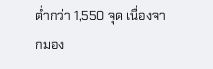ต่ำกว่า 1,550 จุด เนื่องจากมอง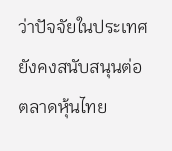ว่าปัจจัยในประเทศยังคงสนับสนุนต่อตลาดหุ้นไทย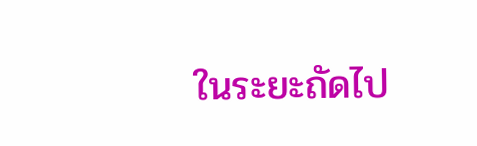ในระยะถัดไป